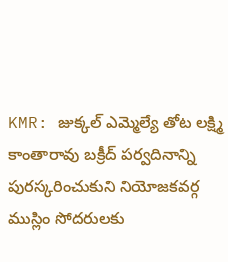KMR: జుక్కల్ ఎమ్మెల్యే తోట లక్ష్మి కాంతారావు బక్రీద్ పర్వదినాన్ని పురస్కరించుకుని నియోజకవర్గ ముస్లిం సోదరులకు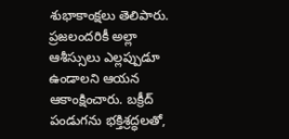శుభాకాంక్షలు తెలిపారు. ప్రజలందరికీ అల్లా ఆశీస్సులు ఎల్లప్పుడూ ఉండాలని ఆయన ఆకాంక్షించారు. బక్రీద్ పండుగను భక్తిశ్రద్ధలతో,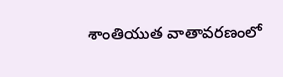శాంతియుత వాతావరణంలో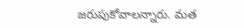జరుపుకోవాలన్నారు. మత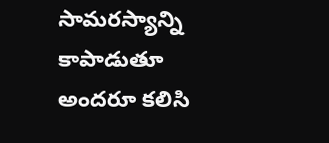సామరస్యాన్ని కాపాడుతూ అందరూ కలిసి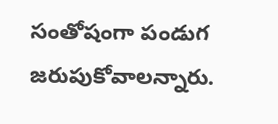సంతోషంగా పండుగ జరుపుకోవాలన్నారు.